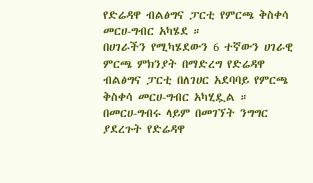የድሬዳዋ ብልፅግና ፓርቲ የምርጫ ቅስቀሳ መርሀ-ግብር አካሄደ ።
በሀገራችን የሚካሄደውን 6 ተኛውን ሀገራዊ ምርጫ ምክንያት በማድረግ የድሬዳዋ ብልፅግና ፓርቲ በለገሀር አደባባይ የምርጫ ቅስቀሳ መርሀ-ግብር አካሂዷል ።
በመርሀ-ግብሩ ላይም በመገኘት ንግግር ያደረጉት የድሬዳዋ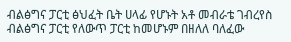ብልፅግና ፓርቲ ፅህፈት ቤት ሀላፊ የሆኑት አቶ መብራቴ ገብረየስ ብልፅግና ፓርቲ የለውጥ ፓርቲ ከመሆኑም በዘለለ ባለፈው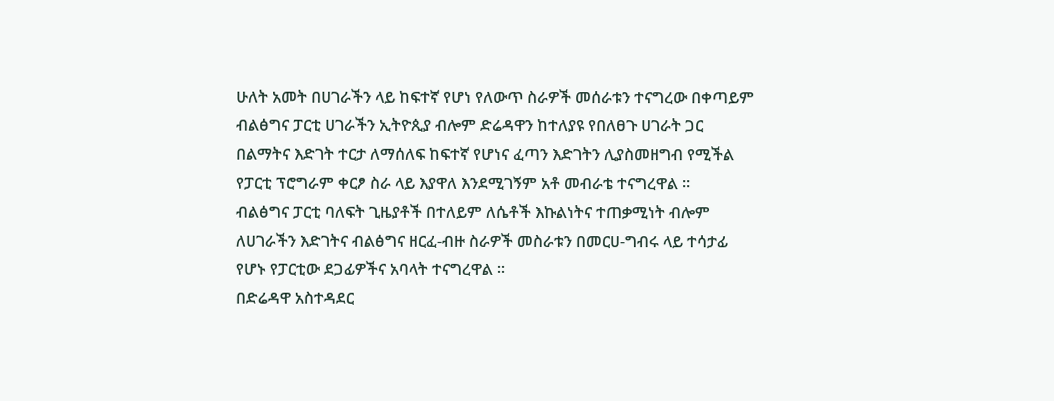ሁለት አመት በሀገራችን ላይ ከፍተኛ የሆነ የለውጥ ስራዎች መሰራቱን ተናግረው በቀጣይም ብልፅግና ፓርቲ ሀገራችን ኢትዮጲያ ብሎም ድሬዳዋን ከተለያዩ የበለፀጉ ሀገራት ጋር በልማትና እድገት ተርታ ለማሰለፍ ከፍተኛ የሆነና ፈጣን እድገትን ሊያስመዘግብ የሚችል የፓርቲ ፕሮግራም ቀርፆ ስራ ላይ እያዋለ እንደሚገኝም አቶ መብራቴ ተናግረዋል ።
ብልፅግና ፓርቲ ባለፍት ጊዜያቶች በተለይም ለሴቶች እኩልነትና ተጠቃሚነት ብሎም ለሀገራችን እድገትና ብልፅግና ዘርፈ-ብዙ ስራዎች መስራቱን በመርሀ-ግብሩ ላይ ተሳታፊ የሆኑ የፓርቲው ደጋፊዎችና አባላት ተናግረዋል ።
በድሬዳዋ አስተዳደር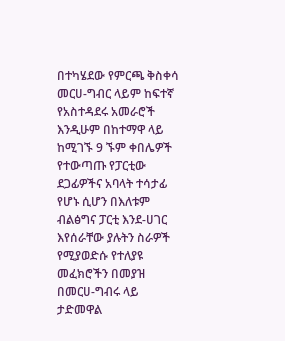በተካሄደው የምርጫ ቅስቀሳ መርሀ-ግብር ላይም ከፍተኛ የአስተዳደሩ አመራሮች እንዲሁም በከተማዋ ላይ ከሚገኙ 9 ኙም ቀበሌዎች የተውጣጡ የፓርቲው ደጋፊዎችና አባላት ተሳታፊ የሆኑ ሲሆን በእለቱም ብልፅግና ፓርቲ እንደ-ሀገር እየሰራቸው ያሉትን ስራዎች የሚያወድሱ የተለያዩ መፈክሮችን በመያዝ በመርሀ-ግብሩ ላይ ታድመዋል